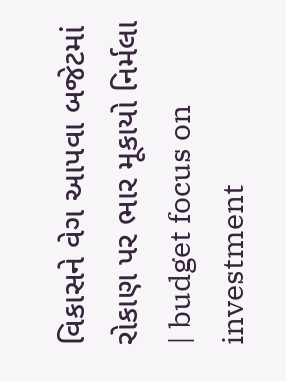વિકાસને વેગ આપવા બજેટમાં રોકાણ પર ભાર મૂકાયો નિર્મલા | budget focus on investment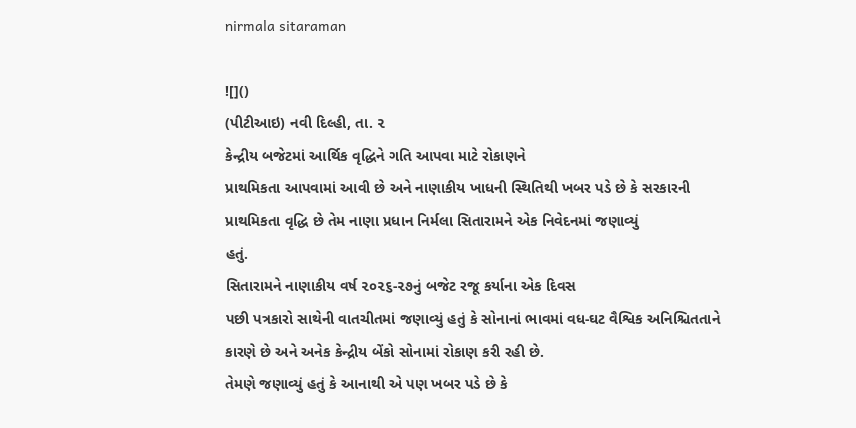nirmala sitaraman

![]()
(પીટીઆઇ) નવી દિલ્હી, તા. ૨
કેન્દ્રીય બજેટમાં આર્થિક વૃદ્ધિને ગતિ આપવા માટે રોકાણને
પ્રાથમિકતા આપવામાં આવી છે અને નાણાકીય ખાધની સ્થિતિથી ખબર પડે છે કે સરકારની
પ્રાથમિકતા વૃદ્ધિ છે તેમ નાણા પ્રધાન નિર્મલા સિતારામને એક નિવેદનમાં જણાવ્યું
હતું.
સિતારામને નાણાકીય વર્ષ ૨૦૨૬-૨૭નું બજેટ રજૂ કર્યાના એક દિવસ
પછી પત્રકારો સાથેની વાતચીતમાં જણાવ્યું હતું કે સોનાનાં ભાવમાં વધ-ઘટ વૈશ્વિક અનિશ્ચિતતાને
કારણે છે અને અનેક કેન્દ્રીય બેંકો સોનામાં રોકાણ કરી રહી છે.
તેમણે જણાવ્યું હતું કે આનાથી એ પણ ખબર પડે છે કે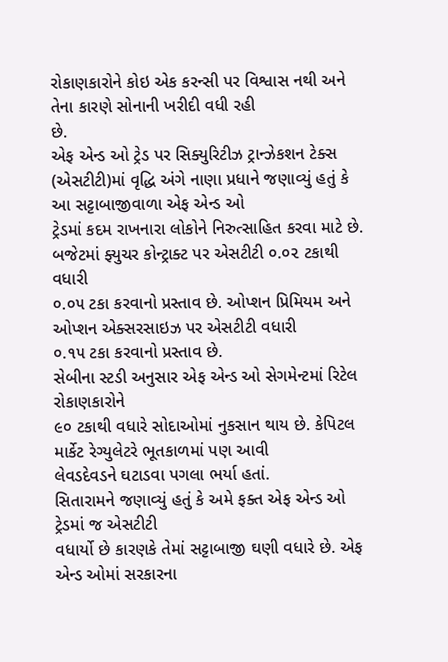રોકાણકારોને કોઇ એક કરન્સી પર વિશ્વાસ નથી અને તેના કારણે સોનાની ખરીદી વધી રહી
છે.
એફ એન્ડ ઓ ટ્રેડ પર સિક્યુરિટીઝ ટ્રાન્ઝેકશન ટેક્સ
(એસટીટી)માં વૃદ્ધિ અંગે નાણા પ્રધાને જણાવ્યું હતું કે આ સટ્ટાબાજીવાળા એફ એન્ડ ઓ
ટ્રેડમાં કદમ રાખનારા લોકોને નિરુત્સાહિત કરવા માટે છે.
બજેટમાં ફ્યુચર કોન્ટ્રાક્ટ પર એસટીટી ૦.૦૨ ટકાથી વધારી
૦.૦૫ ટકા કરવાનો પ્રસ્તાવ છે. ઓપ્શન પ્રિમિયમ અને ઓપ્શન એક્સરસાઇઝ પર એસટીટી વધારી
૦.૧૫ ટકા કરવાનો પ્રસ્તાવ છે.
સેબીના સ્ટડી અનુસાર એફ એન્ડ ઓ સેગમેન્ટમાં રિટેલ રોકાણકારોને
૯૦ ટકાથી વધારે સોદાઓમાં નુકસાન થાય છે. કેપિટલ માર્કેટ રેગ્યુલેટરે ભૂતકાળમાં પણ આવી
લેવડદેવડને ઘટાડવા પગલા ભર્યા હતાં.
સિતારામને જણાવ્યું હતું કે અમે ફક્ત એફ એન્ડ ઓ ટ્રેડમાં જ એસટીટી
વધાર્યો છે કારણકે તેમાં સટ્ટાબાજી ઘણી વધારે છે. એફ એન્ડ ઓમાં સરકારના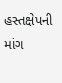હસ્તક્ષેપની
માંગ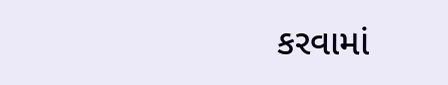કરવામાં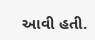આવી હતી.